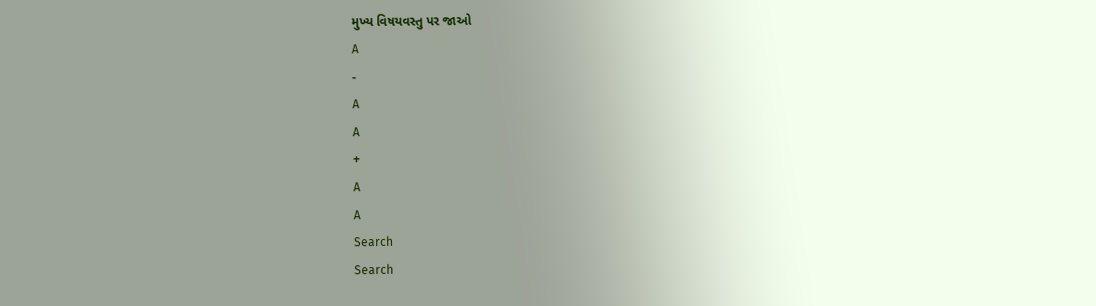મુખ્ય વિષયવસ્તુ પર જાઓ
A
-
A
A
+
A
A
Search
Search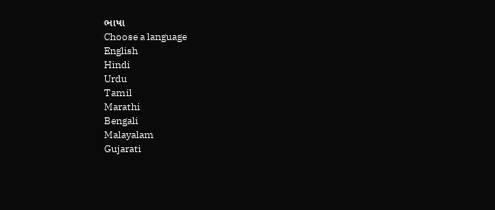ભાષા
Choose a language
English
Hindi
Urdu
Tamil
Marathi
Bengali
Malayalam
Gujarati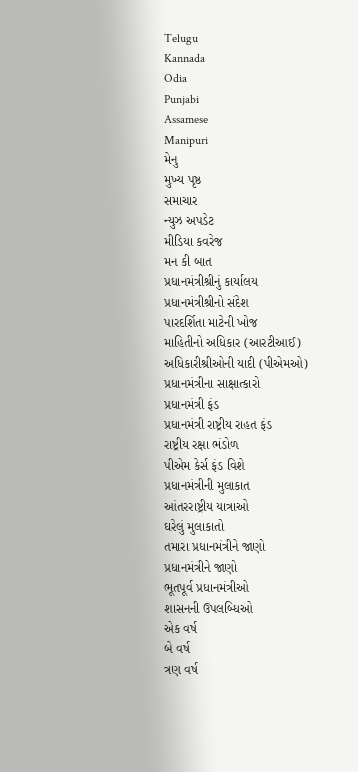Telugu
Kannada
Odia
Punjabi
Assamese
Manipuri
મેનુ
મુખ્ય પૃષ્ઠ
સમાચાર
ન્યુઝ અપડેટ
મીડિયા કવરેજ
મન કી બાત
પ્રધાનમંત્રીશ્રીનું કાર્યાલય
પ્રધાનમંત્રીશ્રીનો સંદેશ
પારદર્શિતા માટેની ખોજ
માહિતીનો અધિકાર (આરટીઆઈ)
અધિકારીશ્રીઓની યાદી (પીએમઓ)
પ્રધાનમંત્રીના સાક્ષાત્કારો
પ્રધાનમંત્રી ફંડ
પ્રધાનમંત્રી રાષ્ટ્રીય રાહત ફંડ
રાષ્ટ્રીય રક્ષા ભંડોળ
પીએમ કેર્સ ફંડ વિશે
પ્રધાનમંત્રીની મુલાકાત
આંતરરાષ્ટ્રીય યાત્રાઓ
ઘરેલું મુલાકાતો
તમારા પ્રધાનમંત્રીને જાણો
પ્રધાનમંત્રીને જાણો
ભૂતપૂર્વ પ્રધાનમંત્રીઓ
શાસનની ઉપલબ્ધિઓ
એક વર્ષ
બે વર્ષ
ત્રણ વર્ષ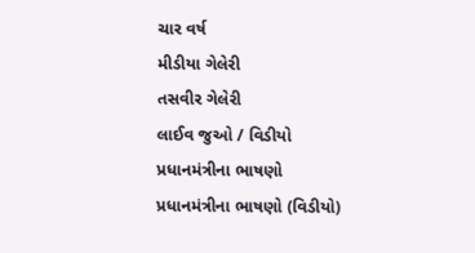ચાર વર્ષ
મીડીયા ગેલેરી
તસવીર ગેલેરી
લાઈવ જુઓ / વિડીયો
પ્રધાનમંત્રીના ભાષણો
પ્રધાનમંત્રીના ભાષણો (વિડીયો)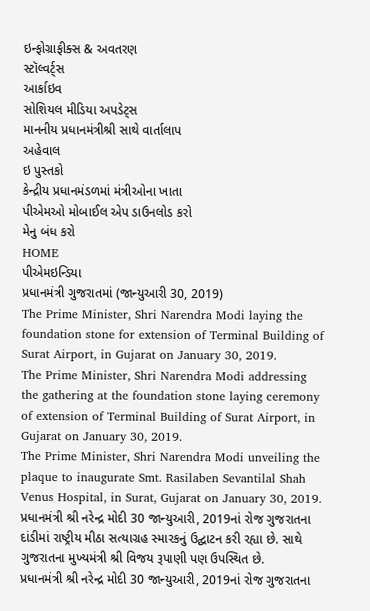ઇન્ફોગ્રાફીક્સ & અવતરણ
સ્ટૉલ્વર્ટ્સ
આર્કાઇવ
સોશિયલ મીડિયા અપડેટ્સ
માનનીય પ્રધાનમંત્રીશ્રી સાથે વાર્તાલાપ
અહેવાલ
ઇ પુસ્તકો
કેન્દ્રીય પ્રધાનમંડળમાં મંત્રીઓના ખાતા
પીએમઓ મોબાઈલ એપ ડાઉનલોડ કરો
મેનુ બંધ કરો
HOME
પીએમઇન્ડિયા
પ્રધાનમંત્રી ગુજરાતમાં (જાન્યુઆરી 30, 2019)
The Prime Minister, Shri Narendra Modi laying the foundation stone for extension of Terminal Building of Surat Airport, in Gujarat on January 30, 2019.
The Prime Minister, Shri Narendra Modi addressing the gathering at the foundation stone laying ceremony of extension of Terminal Building of Surat Airport, in Gujarat on January 30, 2019.
The Prime Minister, Shri Narendra Modi unveiling the plaque to inaugurate Smt. Rasilaben Sevantilal Shah Venus Hospital, in Surat, Gujarat on January 30, 2019.
પ્રધાનમંત્રી શ્રી નરેન્દ્ર મોદી 30 જાન્યુઆરી, 2019નાં રોજ ગુજરાતના દાંડીમાં રાષ્ટ્રીય મીઠા સત્યાગ્રહ સ્મારકનું ઉદ્ઘાટન કરી રહ્યા છે. સાથે ગુજરાતના મુખ્યમંત્રી શ્રી વિજય રૂપાણી પણ ઉપસ્થિત છે.
પ્રધાનમંત્રી શ્રી નરેન્દ્ર મોદી 30 જાન્યુઆરી, 2019નાં રોજ ગુજરાતના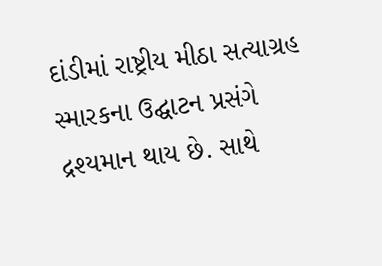દાંડીમાં રાષ્ટ્રીય મીઠા સત્યાગ્રહ સ્મારકના ઉદ્ઘાટન પ્રસંગે દ્રશ્યમાન થાય છે. સાથે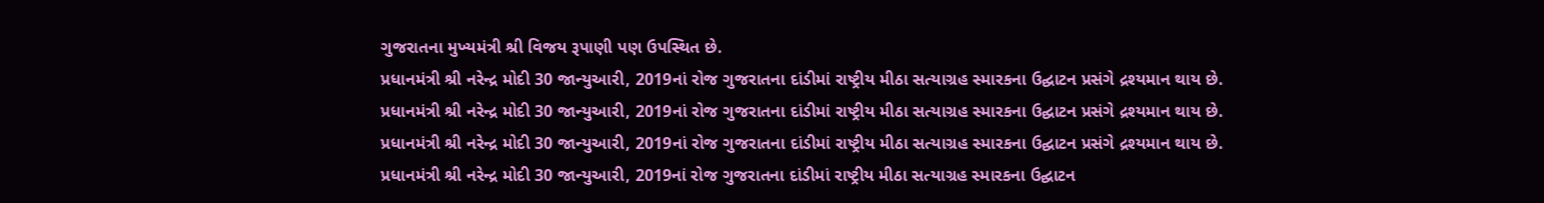ગુજરાતના મુખ્યમંત્રી શ્રી વિજય રૂપાણી પણ ઉપસ્થિત છે.
પ્રધાનમંત્રી શ્રી નરેન્દ્ર મોદી 30 જાન્યુઆરી, 2019નાં રોજ ગુજરાતના દાંડીમાં રાષ્ટ્રીય મીઠા સત્યાગ્રહ સ્મારકના ઉદ્ઘાટન પ્રસંગે દ્રશ્યમાન થાય છે.
પ્રધાનમંત્રી શ્રી નરેન્દ્ર મોદી 30 જાન્યુઆરી, 2019નાં રોજ ગુજરાતના દાંડીમાં રાષ્ટ્રીય મીઠા સત્યાગ્રહ સ્મારકના ઉદ્ઘાટન પ્રસંગે દ્રશ્યમાન થાય છે.
પ્રધાનમંત્રી શ્રી નરેન્દ્ર મોદી 30 જાન્યુઆરી, 2019નાં રોજ ગુજરાતના દાંડીમાં રાષ્ટ્રીય મીઠા સત્યાગ્રહ સ્મારકના ઉદ્ઘાટન પ્રસંગે દ્રશ્યમાન થાય છે.
પ્રધાનમંત્રી શ્રી નરેન્દ્ર મોદી 30 જાન્યુઆરી, 2019નાં રોજ ગુજરાતના દાંડીમાં રાષ્ટ્રીય મીઠા સત્યાગ્રહ સ્મારકના ઉદ્ઘાટન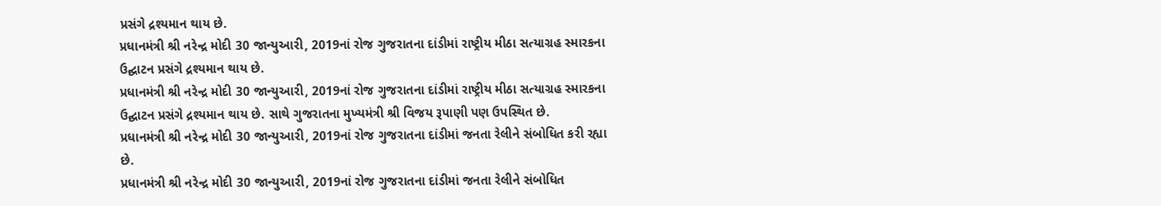પ્રસંગે દ્રશ્યમાન થાય છે.
પ્રધાનમંત્રી શ્રી નરેન્દ્ર મોદી 30 જાન્યુઆરી, 2019નાં રોજ ગુજરાતના દાંડીમાં રાષ્ટ્રીય મીઠા સત્યાગ્રહ સ્મારકના ઉદ્ઘાટન પ્રસંગે દ્રશ્યમાન થાય છે.
પ્રધાનમંત્રી શ્રી નરેન્દ્ર મોદી 30 જાન્યુઆરી, 2019નાં રોજ ગુજરાતના દાંડીમાં રાષ્ટ્રીય મીઠા સત્યાગ્રહ સ્મારકના ઉદ્ઘાટન પ્રસંગે દ્રશ્યમાન થાય છે. સાથે ગુજરાતના મુખ્યમંત્રી શ્રી વિજય રૂપાણી પણ ઉપસ્થિત છે.
પ્રધાનમંત્રી શ્રી નરેન્દ્ર મોદી 30 જાન્યુઆરી, 2019નાં રોજ ગુજરાતના દાંડીમાં જનતા રેલીને સંબોધિત કરી રહ્યા છે.
પ્રધાનમંત્રી શ્રી નરેન્દ્ર મોદી 30 જાન્યુઆરી, 2019નાં રોજ ગુજરાતના દાંડીમાં જનતા રેલીને સંબોધિત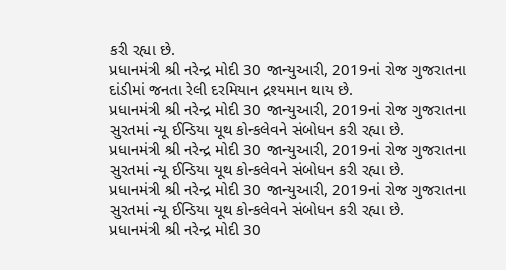કરી રહ્યા છે.
પ્રધાનમંત્રી શ્રી નરેન્દ્ર મોદી 30 જાન્યુઆરી, 2019નાં રોજ ગુજરાતના દાંડીમાં જનતા રેલી દરમિયાન દ્રશ્યમાન થાય છે.
પ્રધાનમંત્રી શ્રી નરેન્દ્ર મોદી 30 જાન્યુઆરી, 2019નાં રોજ ગુજરાતના સુરતમાં ન્યૂ ઈન્ડિયા યૂથ કોન્કલેવને સંબોધન કરી રહ્યા છે.
પ્રધાનમંત્રી શ્રી નરેન્દ્ર મોદી 30 જાન્યુઆરી, 2019નાં રોજ ગુજરાતના સુરતમાં ન્યૂ ઈન્ડિયા યૂથ કોન્કલેવને સંબોધન કરી રહ્યા છે.
પ્રધાનમંત્રી શ્રી નરેન્દ્ર મોદી 30 જાન્યુઆરી, 2019નાં રોજ ગુજરાતના સુરતમાં ન્યૂ ઈન્ડિયા યૂથ કોન્કલેવને સંબોધન કરી રહ્યા છે.
પ્રધાનમંત્રી શ્રી નરેન્દ્ર મોદી 30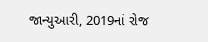જાન્યુઆરી, 2019નાં રોજ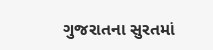ગુજરાતના સુરતમાં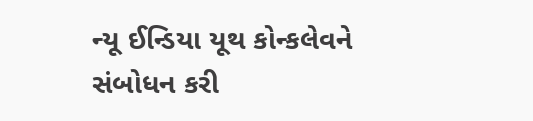ન્યૂ ઈન્ડિયા યૂથ કોન્કલેવને સંબોધન કરી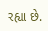રહ્યા છે.